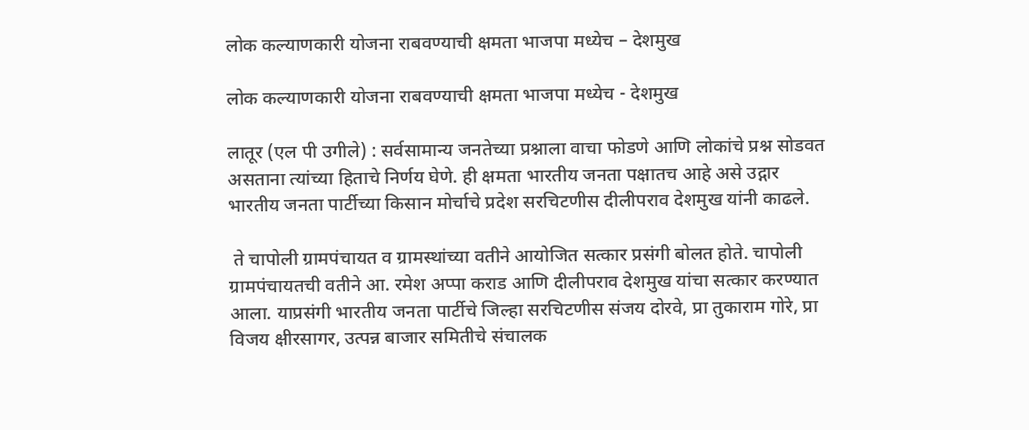लोक कल्याणकारी योजना राबवण्याची क्षमता भाजपा मध्येच – देशमुख

लोक कल्याणकारी योजना राबवण्याची क्षमता भाजपा मध्येच - देशमुख

लातूर (एल पी उगीले) : सर्वसामान्य जनतेच्या प्रश्नाला वाचा फोडणे आणि लोकांचे प्रश्न सोडवत असताना त्यांच्या हिताचे निर्णय घेणे. ही क्षमता भारतीय जनता पक्षातच आहे असे उद्गार भारतीय जनता पार्टीच्या किसान मोर्चाचे प्रदेश सरचिटणीस दीलीपराव देशमुख यांनी काढले.

 ते चापोली ग्रामपंचायत व ग्रामस्थांच्या वतीने आयोजित सत्कार प्रसंगी बोलत होते. चापोली ग्रामपंचायतची वतीने आ. रमेश अप्पा कराड आणि दीलीपराव देशमुख यांचा सत्कार करण्यात आला. याप्रसंगी भारतीय जनता पार्टीचे जिल्हा सरचिटणीस संजय दोरवे, प्रा तुकाराम गोरे, प्रा विजय क्षीरसागर, उत्पन्न बाजार समितीचे संचालक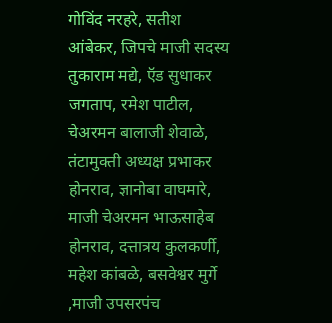गोविंद नरहरे, सतीश आंबेकर, जिपचे माजी सदस्य तुकाराम मद्ये, ऍड सुधाकर जगताप, रमेश पाटील, चेअरमन बालाजी शेवाळे, तंटामुक्ती अध्यक्ष प्रभाकर होनराव, ज्ञानोबा वाघमारे, माजी चेअरमन भाऊसाहेब होनराव, दत्तात्रय कुलकर्णी, महेश कांबळे, बसवेश्वर मुर्गे ,माजी उपसरपंच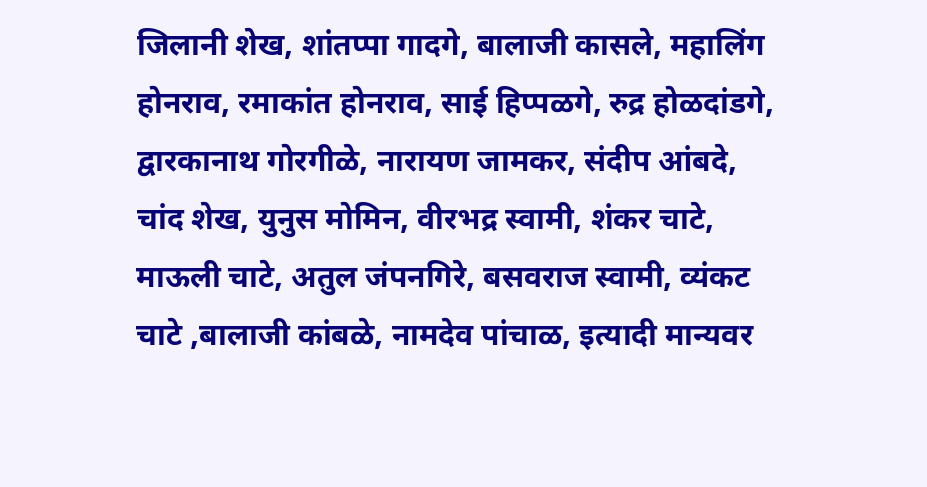जिलानी शेख, शांतप्पा गादगे, बालाजी कासले, महालिंग होनराव, रमाकांत होनराव, साई हिप्पळगे, रुद्र होळदांडगे, द्वारकानाथ गोरगीळे, नारायण जामकर, संदीप आंबदे, चांद शेख, युनुस मोमिन, वीरभद्र स्वामी, शंकर चाटे, माऊली चाटे, अतुल जंपनगिरे, बसवराज स्वामी, व्यंकट चाटे ,बालाजी कांबळे, नामदेव पांचाळ, इत्यादी मान्यवर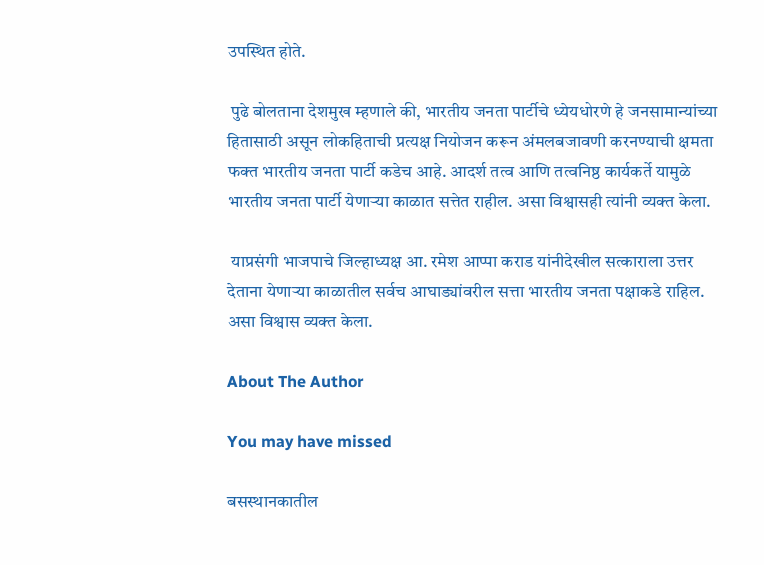उपस्थित होते.

 पुढे बोलताना देशमुख म्हणाले की, भारतीय जनता पार्टीचे ध्येयधोरणे हे जनसामान्यांच्या हितासाठी असून लोकहिताची प्रत्यक्ष नियोजन करून अंमलबजावणी करनण्याची क्षमता फक्त भारतीय जनता पार्टी कडेच आहे. आदर्श तत्व आणि तत्वनिष्ठ कार्यकर्ते यामुळे भारतीय जनता पार्टी येणाऱ्या काळात सत्तेत राहील. असा विश्वासही त्यांनी व्यक्त केला.

 याप्रसंगी भाजपाचे जिल्हाध्यक्ष आ. रमेश आप्पा कराड यांनीदेखील सत्काराला उत्तर देताना येणाऱ्या काळातील सर्वच आघाड्यांवरील सत्ता भारतीय जनता पक्षाकडे राहिल. असा विश्वास व्यक्त केला.

About The Author

You may have missed

बसस्थानकातील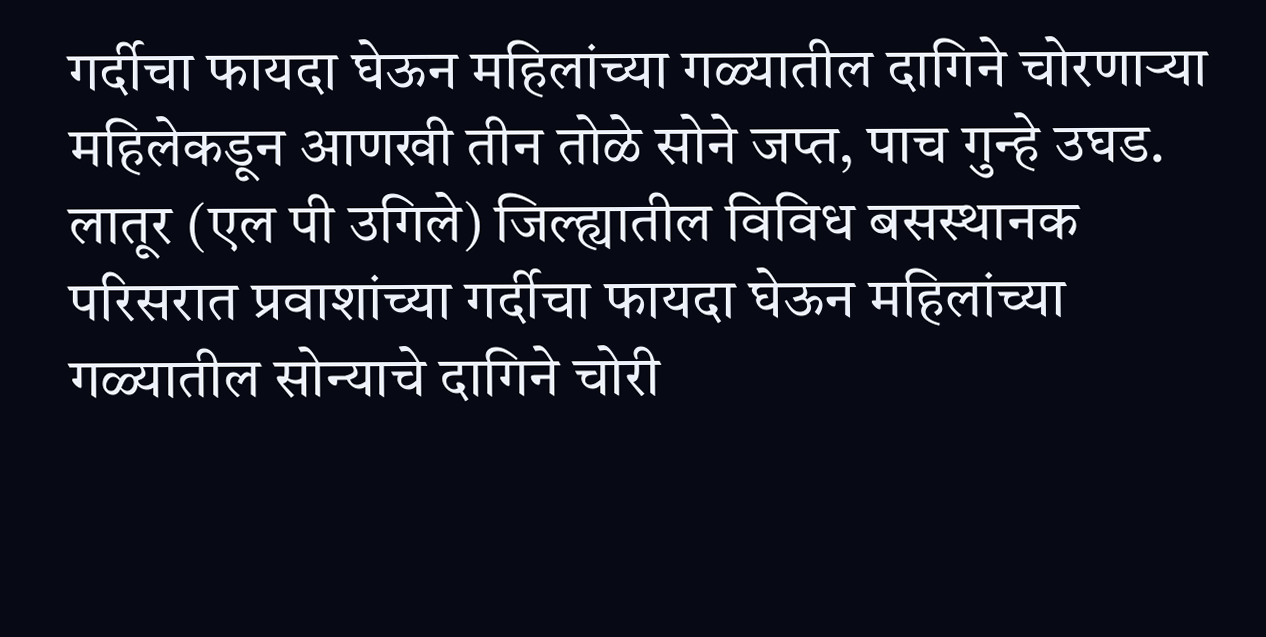गर्दीचा फायदा घेऊन महिलांच्या गळ्यातील दागिने चोरणाऱ्या महिलेकडून आणखी तीन तोळे सोने जप्त, पाच गुन्हे उघड. लातूर (एल पी उगिले) जिल्ह्यातील विविध बसस्थानक परिसरात प्रवाशांच्या गर्दीचा फायदा घेऊन महिलांच्या गळ्यातील सोन्याचे दागिने चोरी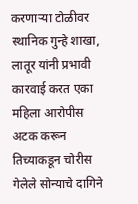करणाऱ्या टोळीवर स्थानिक गुन्हे शाखा, लातूर यांनी प्रभावी कारवाई करत एका महिला आरोपीस अटक करून तिच्याकडून चोरीस गेलेले सोन्याचे दागिने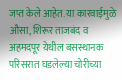जप्त केले आहेत. या कारवाईमुळे औसा, शिरूर ताजबंद व अहमदपूर येथील बसस्थानक परिसरात घडलेल्या चोरीच्या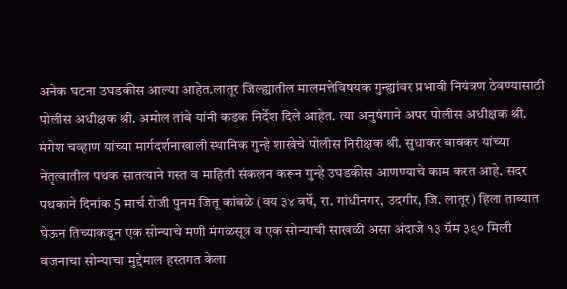अनेक घटना उघडकीस आल्या आहेत.लातूर जिल्ह्यातील मालमत्तेविषयक गुन्ह्यांवर प्रभावी नियंत्रण ठेवण्यासाठी पोलीस अधीक्षक श्री. अमोल तांबे यांनी कडक निर्देश दिले आहेत. त्या अनुषंगाने अपर पोलीस अधीक्षक श्री. मंगेश चव्हाण यांच्या मार्गदर्शनाखाली स्थानिक गुन्हे शाखेचे पोलीस निरीक्षक श्री. सुधाकर बावकर यांच्या नेतृत्वातील पथक सातत्याने गस्त व माहिती संकलन करून गुन्हे उघडकीस आणण्याचे काम करत आहे. सदर पथकाने दिनांक 5 मार्च रोजी पुनम जितू कांबळे (वय ३४ वर्षे, रा. गांधीनगर, उदगीर, जि. लातूर) हिला ताब्यात घेऊन तिच्याकडून एक सोन्याचे मणी मंगळसूत्र व एक सोन्याची साखळी असा अंदाजे १३ ग्रॅम ३९० मिली वजनाचा सोन्याचा मुद्देमाल हस्तगत केला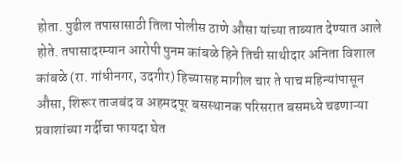होता. पुढील तपासासाठी तिला पोलीस ठाणे औसा यांच्या ताब्यात देण्यात आले होते. तपासादरम्यान आरोपी पुनम कांबळे हिने तिची साथीदार अनिता विशाल कांबळे (रा. गांधीनगर, उदगीर) हिच्यासह मागील चार ते पाच महिन्यांपासून औसा, शिरूर ताजबंद व अहमदपूर बसस्थानक परिसरात बसमध्ये चढणाऱ्या प्रवाशांच्या गर्दीचा फायदा घेत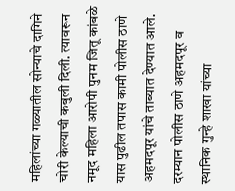महिलांच्या गळ्यातील सोन्याचे दागिने चोरी केल्याची कबुली दिली. त्यावरून नमूद महिला आरोपी पुनम जितू कांबळे यास पुढील तपास कामी पोलीस ठाणे अहमदपूर यांचे ताब्यात देण्यात आले. दरम्यान पोलीस ठाणे अहमदपूर व स्थानिक गुन्हे शाखा यांच्या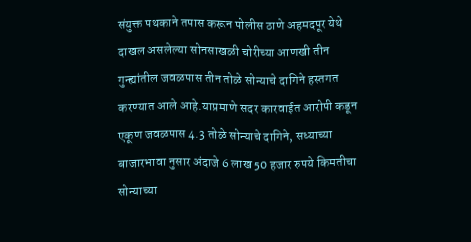संयुक्त पथकाने तपास करून पोलीस ठाणे अहमदपूर येथे दाखल असलेल्या सोनसाखळी चोरीच्या आणखी तीन गुन्ह्यांतील जवळपास तीन तोळे सोन्याचे दागिने हस्तगत करण्यात आले आहे.याप्रमाणे सदर कारवाईत आरोपी कडून एकूण जवळपास 4.3 तोळे सोन्याचे दागिने, सध्याच्या बाजारभावा नुसार अंदाजे 6 लाख 50 हजार रुपये किमतीचा सोन्याच्या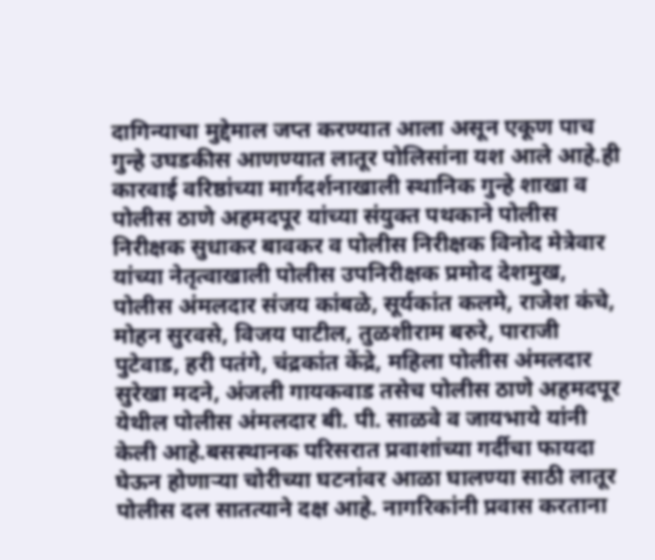दागिन्याचा मुद्देमाल जप्त करण्यात आला असून एकूण पाच गुन्हे उघडकीस आणण्यात लातूर पोलिसांना यश आले आहे.ही कारवाई वरिष्ठांच्या मार्गदर्शनाखाली स्थानिक गुन्हे शाखा व पोलीस ठाणे अहमदपूर यांच्या संयुक्त पथकाने पोलीस निरीक्षक सुधाकर बावकर व पोलीस निरीक्षक विनोद मेत्रेवार यांच्या नेतृत्वाखाली पोलीस उपनिरीक्षक प्रमोद देशमुख, पोलीस अंमलदार संजय कांबळे, सूर्यकांत कलमे, राजेश कंचे, मोहन सुरवसे, विजय पाटील, तुळशीराम बरुरे, पाराजी पुटेवाड, हरी पतंगे, चंद्रकांत केंद्रे, महिला पोलीस अंमलदार सुरेखा मदने, अंजली गायकवाड तसेच पोलीस ठाणे अहमदपूर येथील पोलीस अंमलदार बी. पी. साळवे व जायभाये यांनी केली आहे.बसस्थानक परिसरात प्रवाशांच्या गर्दीचा फायदा घेऊन होणाऱ्या चोरीच्या घटनांवर आळा घालण्या साठी लातूर पोलीस दल सातत्याने दक्ष आहे. नागरिकांनी प्रवास करताना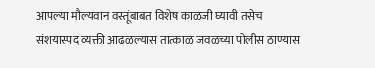आपल्या मौल्यवान वस्तूंबाबत विशेष काळजी घ्यावी तसेच संशयास्पद व्यक्ती आढळल्यास तात्काळ जवळच्या पोलीस ठाण्यास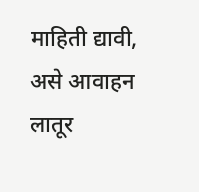माहिती द्यावी, असे आवाहन लातूर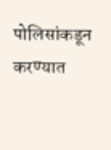पोलिसांकडून करण्यात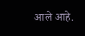आले आहे.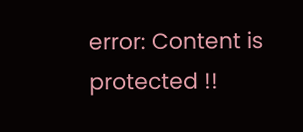error: Content is protected !!